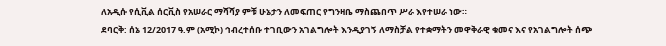ለአዲሱ የሲቪል ሰርቪስ የአሠራር ማሻሻያ ምቹ ሁኔታን ለመፍጠር የግንዛቤ ማስጨበጥ ሥራ እየተሠራ ነው።
ደባርቅ: ሰኔ 12/2017 ዓ.ም (አሚኮ) ኅብረተሰቡ ተገቢውን አገልግሎት እንዲያገኝ ለማስቻል የተቋማትን መዋቅራዊ ቁመና እና የአገልግሎት ሰጭ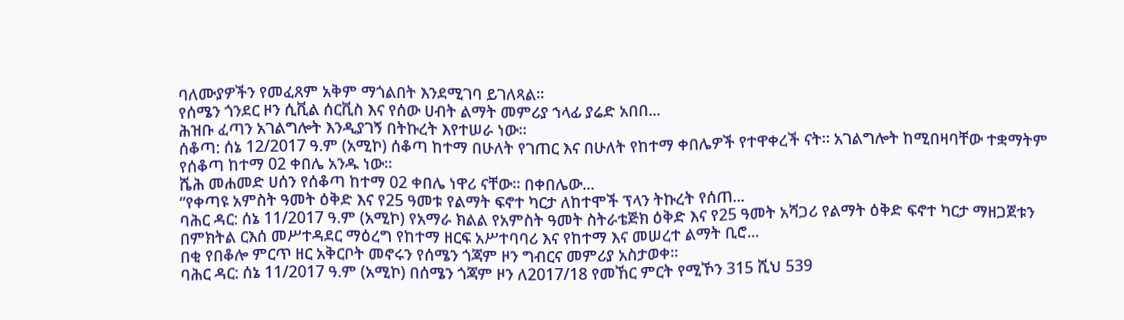ባለሙያዎችን የመፈጸም አቅም ማጎልበት እንደሚገባ ይገለጻል፡፡
የሰሜን ጎንደር ዞን ሲቪል ሰርቪስ እና የሰው ሀብት ልማት መምሪያ ኀላፊ ያሬድ አበበ...
ሕዝቡ ፈጣን አገልግሎት እንዲያገኝ በትኩረት እየተሠራ ነው።
ሰቆጣ: ሰኔ 12/2017 ዓ.ም (አሚኮ) ሰቆጣ ከተማ በሁለት የገጠር እና በሁለት የከተማ ቀበሌዎች የተዋቀረች ናት። አገልግሎት ከሚበዛባቸው ተቋማትም የሰቆጣ ከተማ 02 ቀበሌ አንዱ ነው።
ሼሕ መሐመድ ሀሰን የሰቆጣ ከተማ 02 ቀበሌ ነዋሪ ናቸው። በቀበሌው...
“የቀጣዩ አምስት ዓመት ዕቅድ እና የ25 ዓመቱ የልማት ፍኖተ ካርታ ለከተሞች ፕላን ትኩረት የሰጠ...
ባሕር ዳር: ሰኔ 11/2017 ዓ.ም (አሚኮ) የአማራ ክልል የአምስት ዓመት ስትራቴጅክ ዕቅድ እና የ25 ዓመት አሻጋሪ የልማት ዕቅድ ፍኖተ ካርታ ማዘጋጀቱን በምክትል ርእሰ መሥተዳደር ማዕረግ የከተማ ዘርፍ አሥተባባሪ እና የከተማ እና መሠረተ ልማት ቢሮ...
በቂ የበቆሎ ምርጥ ዘር አቅርቦት መኖሩን የሰሜን ጎጃም ዞን ግብርና መምሪያ አስታወቀ።
ባሕር ዳር: ሰኔ 11/2017 ዓ.ም (አሚኮ) በሰሜን ጎጃም ዞን ለ2017/18 የመኸር ምርት የሚኾን 315 ሺህ 539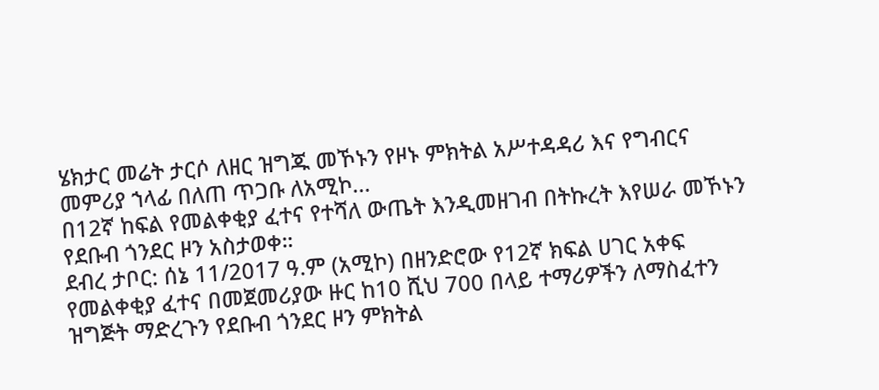ሄክታር መሬት ታርሶ ለዘር ዝግጁ መኾኑን የዞኑ ምክትል አሥተዳዳሪ እና የግብርና መምሪያ ኀላፊ በለጠ ጥጋቡ ለአሚኮ...
በ12ኛ ከፍል የመልቀቂያ ፈተና የተሻለ ውጤት እንዲመዘገብ በትኩረት እየሠራ መኾኑን የደቡብ ጎንደር ዞን አስታወቀ።
ደብረ ታቦር: ሰኔ 11/2017 ዓ.ም (አሚኮ) በዘንድሮው የ12ኛ ክፍል ሀገር አቀፍ የመልቀቂያ ፈተና በመጀመሪያው ዙር ከ10 ሺህ 700 በላይ ተማሪዎችን ለማስፈተን ዝግጅት ማድረጉን የደቡብ ጎንደር ዞን ምክትል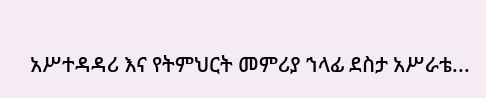አሥተዳዳሪ እና የትምህርት መምሪያ ኀላፊ ደስታ አሥራቴ...